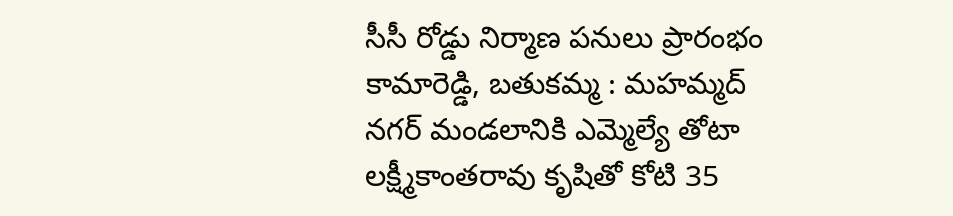సీసీ రోడ్డు నిర్మాణ పనులు ప్రారంభం
కామారెడ్డి, బతుకమ్మ : మహమ్మద్ నగర్ మండలానికి ఎమ్మెల్యే తోటా లక్ష్మీకాంతరావు కృషితో కోటి 35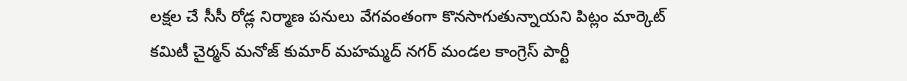లక్షల చే సీసీ రోడ్ల నిర్మాణ పనులు వేగవంతంగా కొనసాగుతున్నాయని పిట్లం మార్కెట్ కమిటీ చైర్మన్ మనోజ్ కుమార్ మహమ్మద్ నగర్ మండల కాంగ్రెస్ పార్టీ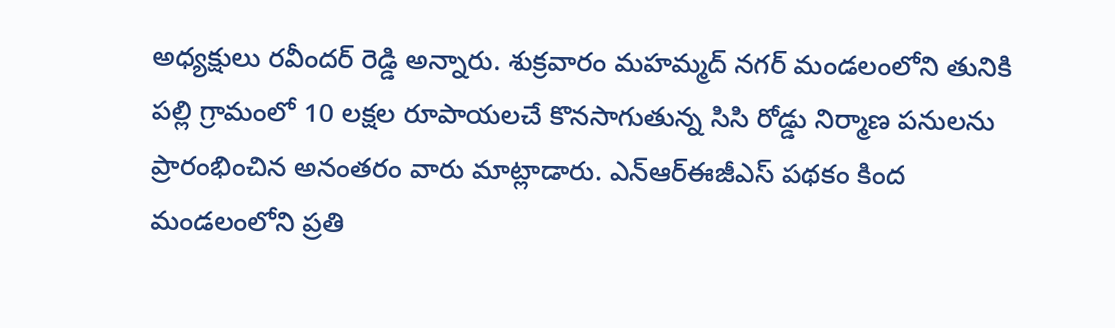అధ్యక్షులు రవీందర్ రెడ్డి అన్నారు. శుక్రవారం మహమ్మద్ నగర్ మండలంలోని తునికి పల్లి గ్రామంలో 10 లక్షల రూపాయలచే కొనసాగుతున్న సిసి రోడ్డు నిర్మాణ పనులను ప్రారంభించిన అనంతరం వారు మాట్లాడారు. ఎన్ఆర్ఈజీఎస్ పథకం కింద మండలంలోని ప్రతి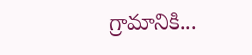గ్రామానికి...